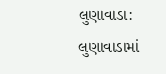લુણાવાડા: લુણાવાડામાં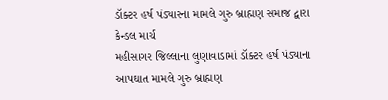ડૉક્ટર હર્ષ પંડ્યારના મામલે ગુરુ બ્રાહ્મણ સમાજ દ્વારા કેન્ડલ માર્ચ
મહીસાગર જિલ્લાના લુણાવાડામાં ડૉક્ટર હર્ષ પંડ્યાના આપઘાત મામલે ગુરુ બ્રાહ્મણ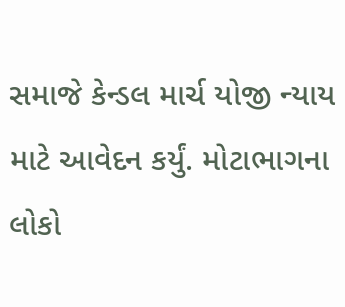સમાજે કેન્ડલ માર્ચ યોજી ન્યાય માટે આવેદન કર્યું. મોટાભાગના લોકો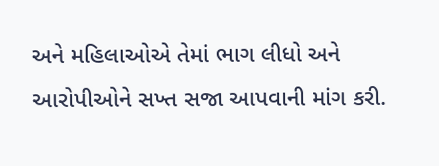અને મહિલાઓએ તેમાં ભાગ લીધો અને આરોપીઓને સખ્ત સજા આપવાની માંગ કરી.